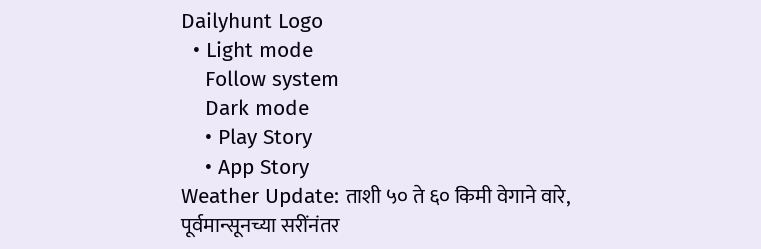Dailyhunt Logo
  • Light mode
    Follow system
    Dark mode
    • Play Story
    • App Story
Weather Update: ताशी ५० ते ६० किमी वेगाने वारे,  पूर्वमान्सूनच्या सरींनंतर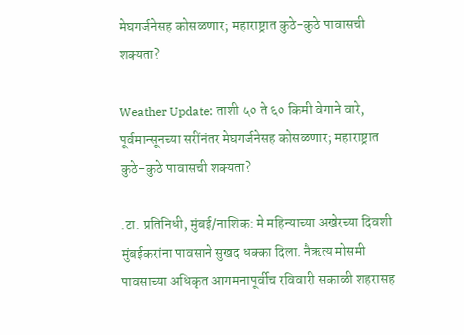मेघगर्जनेसह कोसळणार; महाराष्ट्रात कुठे-कुठे पावासची शक्यता?

Weather Update: ताशी ५० ते ६० किमी वेगाने वारे, पूर्वमान्सूनच्या सरींनंतर मेघगर्जनेसह कोसळणार; महाराष्ट्रात कुठे-कुठे पावासची शक्यता?

.टा. प्रतिनिधी, मुंबई/नाशिक: मे महिन्याच्या अखेरच्या दिवशी मुंबईकरांना पावसाने सुखद धक्का दिला. नैऋत्य मोसमी पावसाच्या अधिकृत आगमनापूर्वीच रविवारी सकाळी शहरासह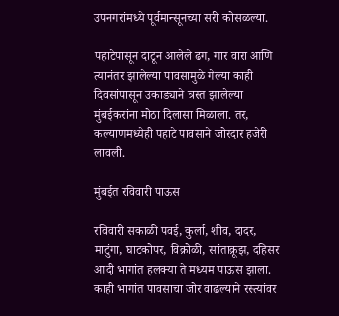उपनगरांमध्ये पूर्वमान्सूनच्या सरी कोसळल्या.

पहाटेपासून दाटून आलेले ढग, गार वारा आणि त्यानंतर झालेल्या पावसामुळे गेल्या काही दिवसांपासून उकाड्याने त्रस्त झालेल्या मुंबईकरांना मोठा दिलासा मिळाला. तर, कल्याणमध्येही पहाटे पावसाने जोरदार हजेरी लावली.

मुंबईत रविवारी पाऊस

रविवारी सकाळी पवई, कुर्ला, शीव, दादर, माटुंगा, घाटकोपर, विक्रोळी, सांताक्रूझ, दहिसर आदी भागांत हलक्या ते मध्यम पाऊस झाला. काही भागांत पावसाचा जोर वाढल्याने रस्त्यांवर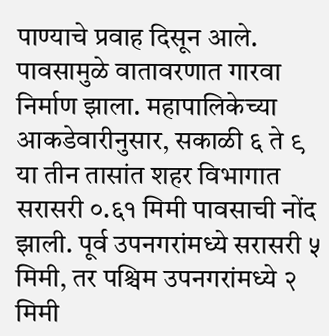पाण्याचे प्रवाह दिसून आले. पावसामुळे वातावरणात गारवा निर्माण झाला. महापालिकेच्या आकडेवारीनुसार, सकाळी ६ ते ९ या तीन तासांत शहर विभागात सरासरी ०.६१ मिमी पावसाची नोंद झाली. पूर्व उपनगरांमध्ये सरासरी ५ मिमी, तर पश्चिम उपनगरांमध्ये २ मिमी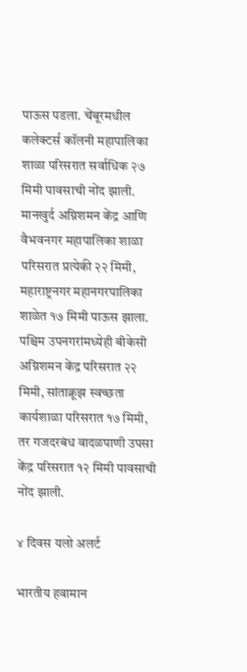पाऊस पडला. चेंबूरमधील कलेक्टर्स कॉलनी महापालिका शाळा परिसरात सर्वाधिक २७ मिमी पावसाची नोंद झाली. मानखुर्द अग्निशमन केंद्र आणि वैभवनगर महापालिका शाळा परिसरात प्रत्येकी २२ मिमी, महाराष्ट्रनगर महानगरपालिका शाळेत १७ मिमी पाऊस झाला. पश्चिम उपनगरांमध्येही बीकेसी अग्निशमन केंद्र परिसरात २२ मिमी, सांताक्रूझ स्वच्छता कार्यशाळा परिसरात १७ मिमी, तर गजदरबंध वादळपाणी उपसा केंद्र परिसरात १२ मिमी पावसाची नोंद झाली.

४ दिवस यलो अलर्ट

भारतीय हवामान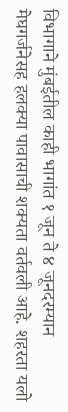विभागाने मुंबईतील काही भागांत १ जून ते ४ जूनदरम्यान मेघगर्जनेसह हलक्या पावासाची शक्यता वर्तवली आहे. शहरता यलो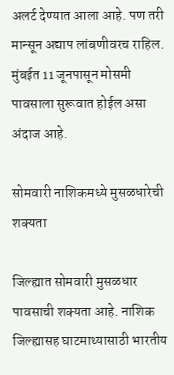अलर्ट देण्यात आला आहे. पण तरी मान्सून अद्याप लांबणीवरच राहिल. मुंबईत 11 जूनपासून मोसमी पावसाला सुरूवात होईल असा अंदाज आहे.

सोमवारी नाशिकमध्ये मुसळधारेची शक्यता

जिल्ह्यात सोमवारी मुसळधार पावसाची शक्यता आहे. नाशिक जिल्ह्यासह घाटमाथ्यासाठी भारतीय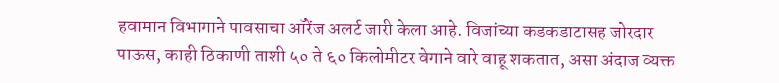हवामान विभागाने पावसाचा ऑरेंज अलर्ट जारी केला आहे. विजांच्या कडकडाटासह जोरदार पाऊस, काही ठिकाणी ताशी ५० ते ६० किलोमीटर वेगाने वारे वाहू शकतात, असा अंदाज व्यक्त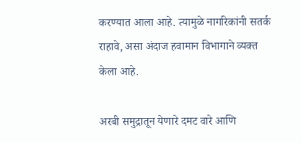करण्यात आला आहे. त्यामुळे नागरिकांनी सतर्क राहावे, असा अंदाज हवामान विभागाने व्यक्त केला आहे.

अरबी समुद्रातून येणारे दमट वारे आणि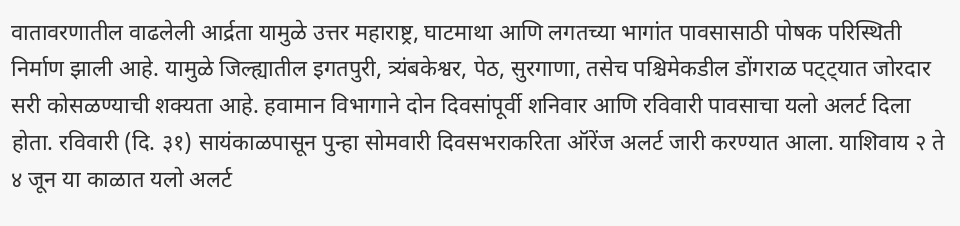वातावरणातील वाढलेली आर्द्रता यामुळे उत्तर महाराष्ट्र, घाटमाथा आणि लगतच्या भागांत पावसासाठी पोषक परिस्थिती निर्माण झाली आहे. यामुळे जिल्ह्यातील इगतपुरी, त्र्यंबकेश्वर, पेठ, सुरगाणा, तसेच पश्चिमेकडील डोंगराळ पट्ट्यात जोरदार सरी कोसळण्याची शक्यता आहे. हवामान विभागाने दोन दिवसांपूर्वी शनिवार आणि रविवारी पावसाचा यलो अलर्ट दिला होता. रविवारी (दि. ३१) सायंकाळपासून पुन्हा सोमवारी दिवसभराकरिता ऑरेंज अलर्ट जारी करण्यात आला. याशिवाय २ ते ४ जून या काळात यलो अलर्ट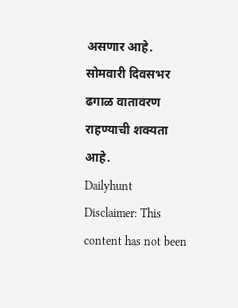असणार आहे. सोमवारी दिवसभर ढगाळ वातावरण राहण्याची शक्यता आहे.
Dailyhunt
Disclaimer: This content has not been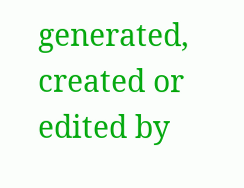generated, created or edited by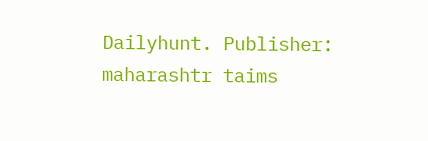Dailyhunt. Publisher: maharashtr taims